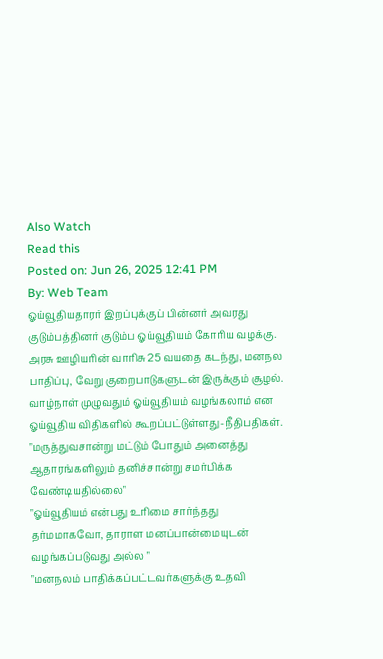Also Watch
Read this
Posted on: Jun 26, 2025 12:41 PM
By: Web Team
ஓய்வூதியதாரர் இறப்புக்குப் பின்னர் அவரது குடும்பத்தினர் குடும்ப ஓய்வூதியம் கோரிய வழக்கு.
அரசு ஊழியரின் வாரிசு 25 வயதை கடந்து, மனநல பாதிப்பு, வேறு குறைபாடுகளுடன் இருக்கும் சூழல்.
வாழ்நாள் முழுவதும் ஓய்வூதியம் வழங்கலாம் என ஓய்வூதிய விதிகளில் கூறப்பட்டுள்ளது-நீதிபதிகள்.
"மருத்துவசான்று மட்டும் போதும் அனைத்து ஆதாரங்களிலும் தனிச்சான்று சமர்பிக்க வேண்டியதில்லை"
"ஓய்வூதியம் என்பது உரிமை சார்ந்தது தர்மமாகவோ, தாராள மனப்பான்மையுடன் வழங்கப்படுவது அல்ல "
"மனநலம் பாதிக்கப்பட்டவர்களுக்கு உதவி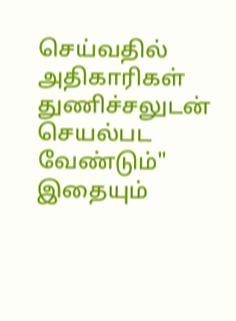செய்வதில் அதிகாரிகள் துணிச்சலுடன் செயல்பட வேண்டும்"
இதையும்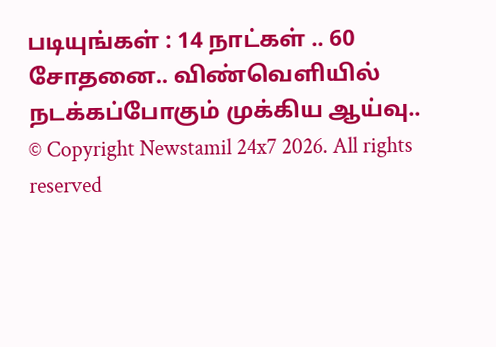படியுங்கள் : 14 நாட்கள் .. 60 சோதனை.. விண்வெளியில் நடக்கப்போகும் முக்கிய ஆய்வு..
© Copyright Newstamil 24x7 2026. All rights reserved